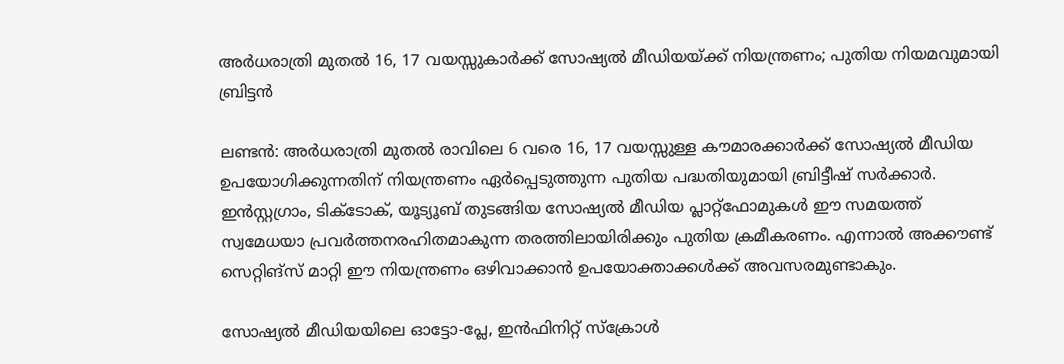അർധരാത്രി മുതൽ 16, 17 വയസ്സുകാർക്ക് സോഷ്യൽ മീഡിയയ്ക്ക് നിയന്ത്രണം; പുതിയ നിയമവുമായി ബ്രിട്ടൻ

ലണ്ടൻ: അർധരാത്രി മുതൽ രാവിലെ 6 വരെ 16, 17 വയസ്സുള്ള കൗമാരക്കാർക്ക് സോഷ്യൽ മീഡിയ ഉപയോഗിക്കുന്നതിന് നിയന്ത്രണം ഏർപ്പെടുത്തുന്ന പുതിയ പദ്ധതിയുമായി ബ്രിട്ടീഷ് സർക്കാർ. ഇൻസ്റ്റഗ്രാം, ടിക്‌ടോക്, യൂട്യൂബ് തുടങ്ങിയ സോഷ്യൽ മീഡിയ പ്ലാറ്റ്‌ഫോമുകൾ ഈ സമയത്ത് സ്വമേധയാ പ്രവർത്തനരഹിതമാകുന്ന തരത്തിലായിരിക്കും പുതിയ ക്രമീകരണം. എന്നാൽ അക്കൗണ്ട് സെറ്റിങ്‌സ് മാറ്റി ഈ നിയന്ത്രണം ഒഴിവാക്കാൻ ഉപയോക്താക്കൾക്ക് അവസരമുണ്ടാകും.

സോഷ്യൽ മീഡിയയിലെ ഓട്ടോ-പ്ലേ, ഇൻഫിനിറ്റ് സ്ക്രോൾ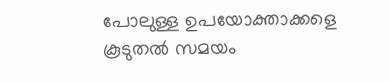പോലുള്ള ഉപയോക്താക്കളെ കൂടുതൽ സമയം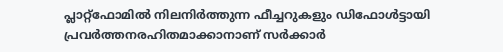പ്ലാറ്റ്‌ഫോമിൽ നിലനിർത്തുന്ന ഫീച്ചറുകളും ഡിഫോൾട്ടായി പ്രവർത്തനരഹിതമാക്കാനാണ് സർക്കാർ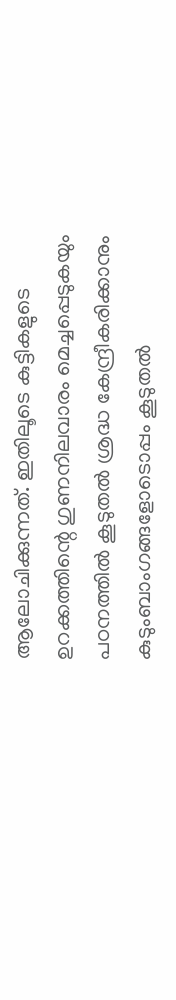ആലോചിക്കുന്നത്. ഇതിലൂടെ കുട്ടികളുടെ ഉറക്കത്തിന്റെ ഗുണനിലവാരം മെച്ചപ്പെടുകയും പഠനത്തിൽ കൂടുതൽ ശ്രദ്ധ കേന്ദ്രീകരിക്കാനും കുടുംബാംഗങ്ങളോടൊപ്പം കൂടുതൽ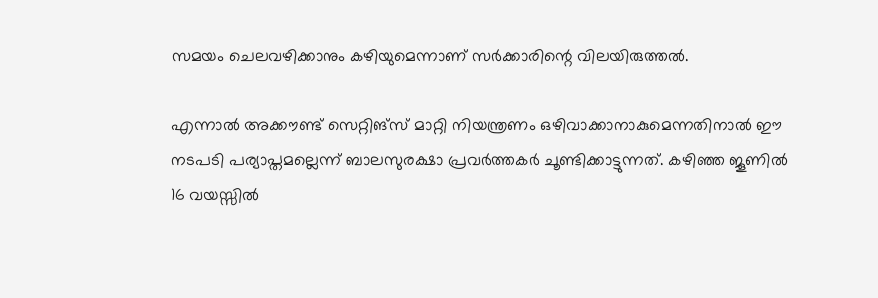സമയം ചെലവഴിക്കാനും കഴിയുമെന്നാണ് സർക്കാരിന്റെ വിലയിരുത്തൽ.

എന്നാൽ അക്കൗണ്ട് സെറ്റിങ്‌സ് മാറ്റി നിയന്ത്രണം ഒഴിവാക്കാനാകുമെന്നതിനാൽ ഈ നടപടി പര്യാപ്തമല്ലെന്ന് ബാലസുരക്ഷാ പ്രവർത്തകർ ചൂണ്ടിക്കാട്ടുന്നത്. കഴിഞ്ഞ ജൂണിൽ 16 വയസ്സിൽ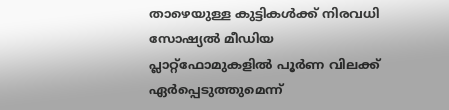താഴെയുള്ള കുട്ടികൾക്ക് നിരവധി സോഷ്യൽ മീഡിയ പ്ലാറ്റ്‌ഫോമുകളിൽ പൂർണ വിലക്ക് ഏർപ്പെടുത്തുമെന്ന്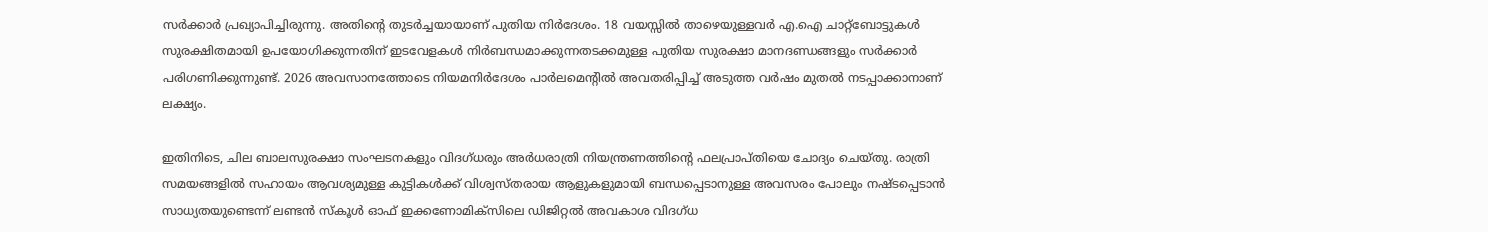സർക്കാർ പ്രഖ്യാപിച്ചിരുന്നു. അതിന്റെ തുടർച്ചയായാണ് പുതിയ നിർദേശം. 18 വയസ്സിൽ താഴെയുള്ളവർ എ.ഐ ചാറ്റ്ബോട്ടുകൾ സുരക്ഷിതമായി ഉപയോഗിക്കുന്നതിന് ഇടവേളകൾ നിർബന്ധമാക്കുന്നതടക്കമുള്ള പുതിയ സുരക്ഷാ മാനദണ്ഡങ്ങളും സർക്കാർ പരിഗണിക്കുന്നുണ്ട്. 2026 അവസാനത്തോടെ നിയമനിർദേശം പാർലമെന്റിൽ അവതരിപ്പിച്ച് അടുത്ത വർഷം മുതൽ നടപ്പാക്കാനാണ് ലക്ഷ്യം.

ഇതിനിടെ, ചില ബാലസുരക്ഷാ സംഘടനകളും വിദഗ്ധരും അർധരാത്രി നിയന്ത്രണത്തിന്റെ ഫലപ്രാപ്തിയെ ചോദ്യം ചെയ്തു. രാത്രി സമയങ്ങളിൽ സഹായം ആവശ്യമുള്ള കുട്ടികൾക്ക് വിശ്വസ്തരായ ആളുകളുമായി ബന്ധപ്പെടാനുള്ള അവസരം പോലും നഷ്ടപ്പെടാൻ സാധ്യതയുണ്ടെന്ന് ലണ്ടൻ സ്കൂൾ ഓഫ് ഇക്കണോമിക്സിലെ ഡിജിറ്റൽ അവകാശ വിദഗ്ധ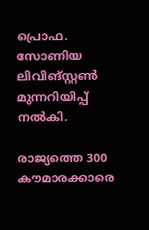പ്രൊഫ. സോണിയ ലിവിങ്സ്റ്റൺ മുന്നറിയിപ്പ് നൽകി.

രാജ്യത്തെ 300 കൗമാരക്കാരെ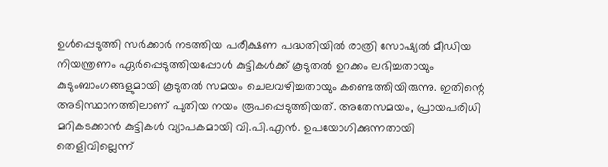ഉൾപ്പെടുത്തി സർക്കാർ നടത്തിയ പരീക്ഷണ പദ്ധതിയിൽ രാത്രി സോഷ്യൽ മീഡിയ നിയന്ത്രണം ഏർപ്പെടുത്തിയപ്പോൾ കുട്ടികൾക്ക് കൂടുതൽ ഉറക്കം ലഭിച്ചതായും കുടുംബാംഗങ്ങളുമായി കൂടുതൽ സമയം ചെലവഴിച്ചതായും കണ്ടെത്തിയിരുന്നു. ഇതിന്റെ അടിസ്ഥാനത്തിലാണ് പുതിയ നയം രൂപപ്പെടുത്തിയത്. അതേസമയം, പ്രായപരിധി മറികടക്കാൻ കുട്ടികൾ വ്യാപകമായി വി.പി.എൻ. ഉപയോഗിക്കുന്നതായി തെളിവില്ലെന്ന്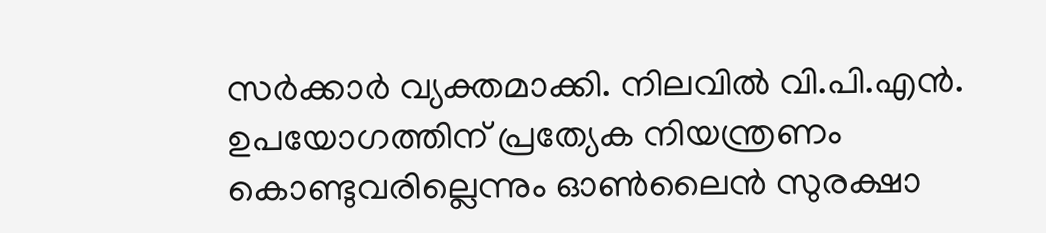സർക്കാർ വ്യക്തമാക്കി. നിലവിൽ വി.പി.എൻ. ഉപയോഗത്തിന് പ്രത്യേക നിയന്ത്രണം കൊണ്ടുവരില്ലെന്നും ഓൺലൈൻ സുരക്ഷാ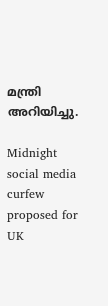മന്ത്രി അറിയിച്ചു.

Midnight social media curfew proposed for UK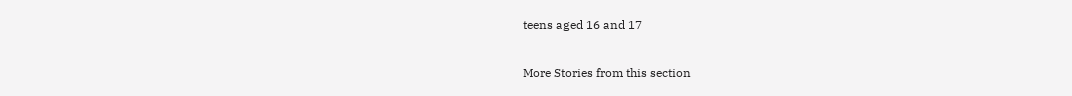teens aged 16 and 17

More Stories from this section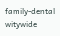family-dental
witywide